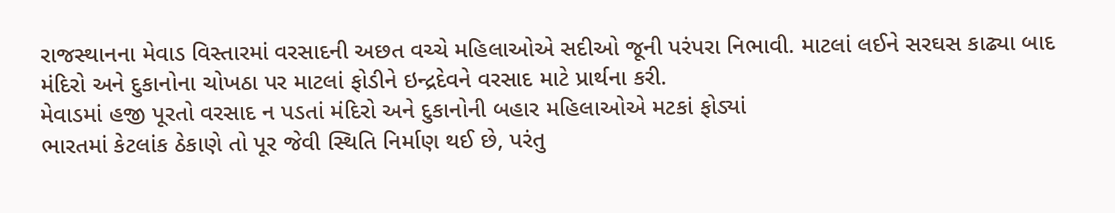રાજસ્થાનના મેવાડ વિસ્તારમાં વરસાદની અછત વચ્ચે મહિલાઓએ સદીઓ જૂની પરંપરા નિભાવી. માટલાં લઈને સરઘસ કાઢ્યા બાદ મંદિરો અને દુકાનોના ચોખઠા પર માટલાં ફોડીને ઇન્દ્રદેવને વરસાદ માટે પ્રાર્થના કરી.
મેવાડમાં હજી પૂરતો વરસાદ ન પડતાં મંદિરો અને દુકાનોની બહાર મહિલાઓએ મટકાં ફોડ્યાં
ભારતમાં કેટલાંક ઠેકાણે તો પૂર જેવી સ્થિતિ નિર્માણ થઈ છે, પરંતુ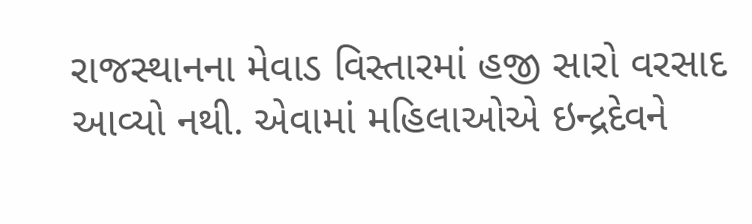રાજસ્થાનના મેવાડ વિસ્તારમાં હજી સારો વરસાદ આવ્યો નથી. એવામાં મહિલાઓએ ઇન્દ્રદેવને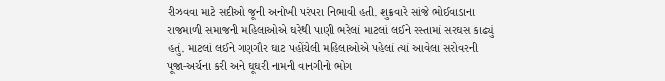રીઝવવા માટે સદીઓ જૂની અનોખી પરંપરા નિભાવી હતી. શુક્રવારે સાંજે ભોઈવાડાના રાજમાળી સમાજની મહિલાઓએ ઘરેથી પાણી ભરેલાં માટલાં લઈને રસ્તામાં સરઘસ કાઢ્યું હતું. માટલાં લઈને ગણગૌર ઘાટ પહોંચેલી મહિલાઓએ પહેલાં ત્યાં આવેલા સરોવરની પૂજા-અર્ચના કરી અને ઘૂઘરી નામની વાનગીનો ભોગ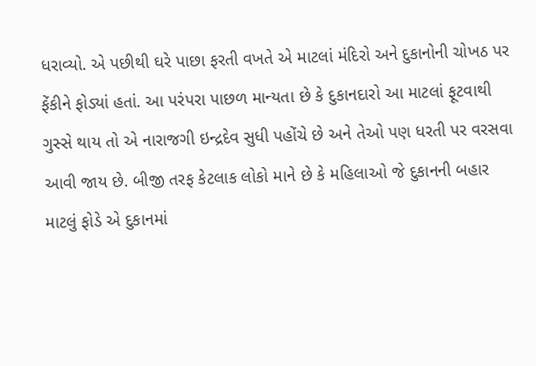ધરાવ્યો. એ પછીથી ઘરે પાછા ફરતી વખતે એ માટલાં મંદિરો અને દુકાનોની ચોખઠ પર ફેંકીને ફોડ્યાં હતાં. આ પરંપરા પાછળ માન્યતા છે કે દુકાનદારો આ માટલાં ફૂટવાથી ગુસ્સે થાય તો એ નારાજગી ઇન્દ્રદેવ સુધી પહોંચે છે અને તેઓ પણ ધરતી પર વરસવા આવી જાય છે. બીજી તરફ કેટલાક લોકો માને છે કે મહિલાઓ જે દુકાનની બહાર માટલું ફોડે એ દુકાનમાં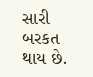સારી બરકત થાય છે.